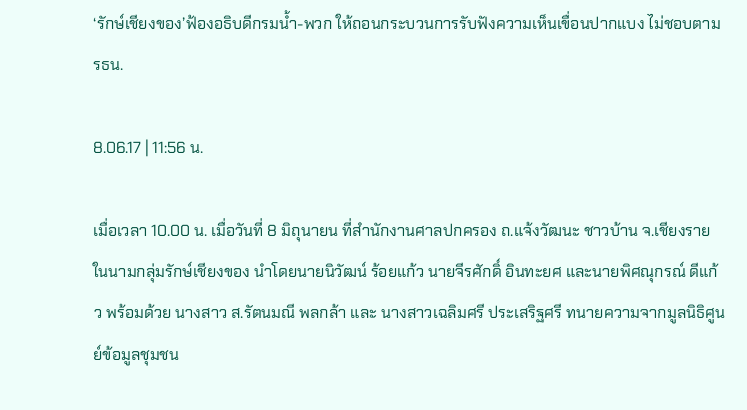‘รักษ์เชียงของ’ฟ้องอธิบดีกรมน้ำ-พวก ให้ถอนกระบวนการรับฟังความเห็นเขื่อนปากแบง ไม่ชอบตามรธน.

8.06.17 | 11:56 น.

เมื่อเวลา 10.00 น. เมื่อวันที่ 8 มิถุนายน ที่สำนักงานศาลปกครอง ถ.แจ้งวัฒนะ ชาวบ้าน จ.เชียงราย ในนามกลุ่มรักษ์เชียงของ นำโดยนายนิวัฒน์ ร้อยแก้ว นายจีรศักดิ์ อินทะยศ และนายพิศณุกรณ์ ดีแก้ว พร้อมด้วย นางสาว ส.รัตนมณี พลกล้า และ นางสาวเฉลิมศรี ประเสริฐศรี ทนายความจากมูลนิธิศูนย์ข้อมูลชุมชน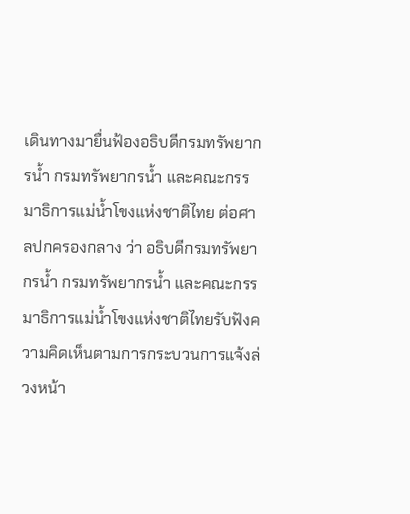เดินทางมายื่นฟ้องอธิบดีกรมทรัพยากรน้ำ กรมทรัพยากรน้ำ และคณะกรรมาธิการแม่น้ำโขงแห่งชาติไทย ต่อศาลปกครองกลาง ว่า อธิบดีกรมทรัพยากรน้ำ กรมทรัพยากรน้ำ และคณะกรรมาธิการแม่น้ำโขงแห่งชาติไทยรับฟังความคิดเห็นตามการกระบวนการแจ้งล่วงหน้า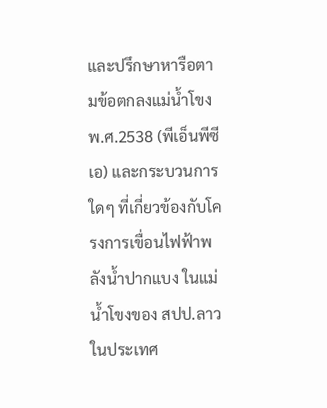และปรึกษาหารือตามข้อตกลงแม่น้ำโขง พ.ศ.2538 (พีเอ็นพีซีเอ) และกระบวนการใดๆ ที่เกี่ยวข้องกับโครงการเขื่อนไฟฟ้าพลังน้ำปากแบง ในแม่น้ำโขงของ สปป.ลาว ในประเทศ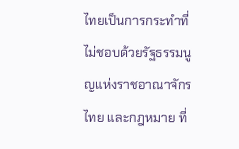ไทยเป็นการกระทำที่ไม่ชอบด้วยรัฐธรรมนูญแห่งราชอาณาจักรไทย และกฎหมาย ที่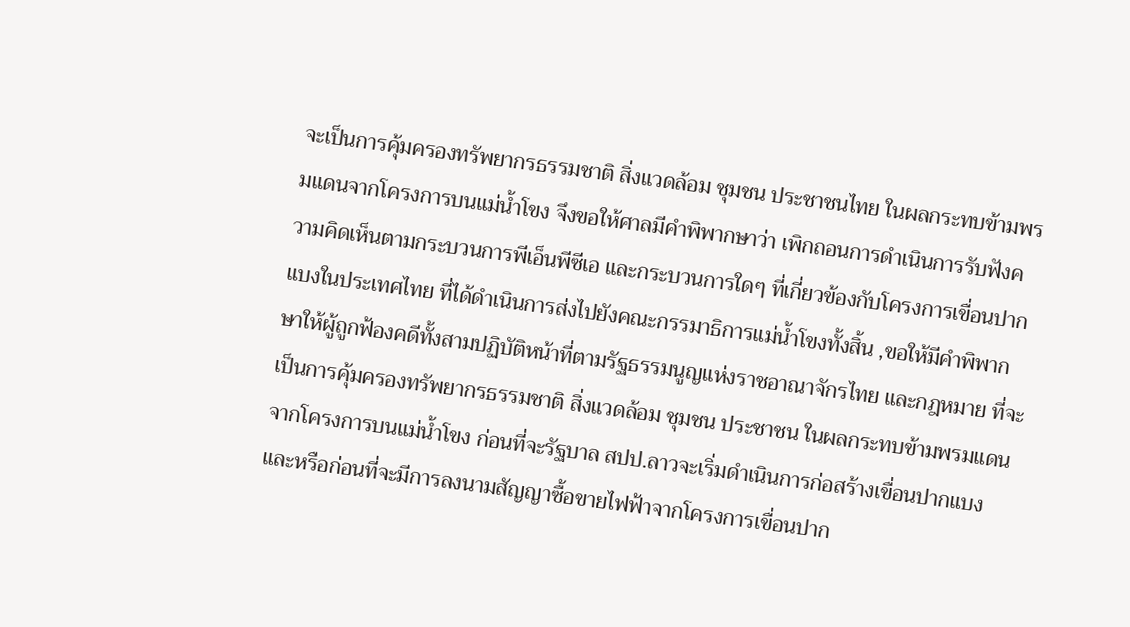จะเป็นการคุ้มครองทรัพยากรธรรมชาติ สิ่งแวดล้อม ชุมชน ประชาชนไทย ในผลกระทบข้ามพรมแดนจากโครงการบนแม่น้ำโขง จึงขอให้ศาลมีคำพิพากษาว่า เพิกถอนการดำเนินการรับฟังความคิดเห็นตามกระบวนการพีเอ็นพีซีเอ และกระบวนการใดๆ ที่เกี่ยวข้องกับโครงการเขื่อนปากแบงในประเทศไทย ที่ได้ดำเนินการส่งไปยังคณะกรรมาธิการแม่น้ำโขงทั้งสิ้น ,ขอให้มีคำพิพากษาให้ผู้ถูกฟ้องคดีทั้งสามปฏิบัติหน้าที่ตามรัฐธรรมนูญแห่งราชอาณาจักรไทย และกฎหมาย ที่จะเป็นการคุ้มครองทรัพยากรธรรมชาติ สิ่งแวดล้อม ชุมชน ประชาชน ในผลกระทบข้ามพรมแดนจากโครงการบนแม่น้ำโขง ก่อนที่จะรัฐบาล สปป.ลาวจะเริ่มดำเนินการก่อสร้างเขื่อนปากแบง และหรือก่อนที่จะมีการลงนามสัญญาซื้อขายไฟฟ้าจากโครงการเขื่อนปาก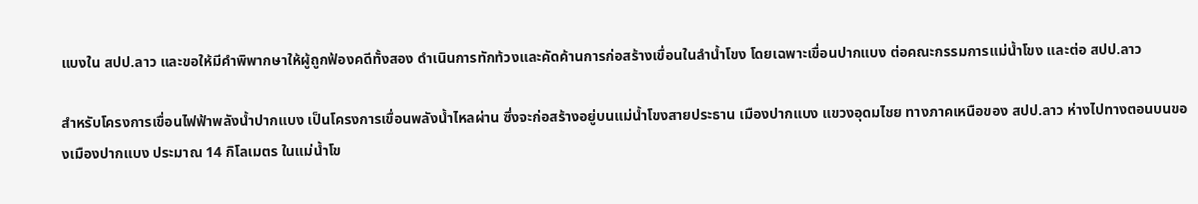แบงใน สปป.ลาว และขอให้มีคำพิพากษาให้ผู้ถูกฟ้องคดีทั้งสอง ดำเนินการทักท้วงและคัดค้านการก่อสร้างเขื่อนในลำน้ำโขง โดยเฉพาะเขื่อนปากแบง ต่อคณะกรรมการแม่น้ำโขง และต่อ สปป.ลาว

สำหรับโครงการเขื่อนไฟฟ้าพลังน้ำปากแบง เป็นโครงการเขื่อนพลังน้ำไหลผ่าน ซึ่งจะก่อสร้างอยู่บนแม่น้ำโขงสายประธาน เมืองปากแบง แขวงอุดมไชย ทางภาคเหนือของ สปป.ลาว ห่างไปทางตอนบนของเมืองปากแบง ประมาณ 14 กิโลเมตร ในแม่น้ำโข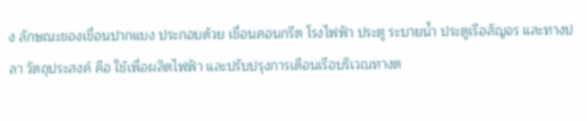ง ลักษณะของเขื่อนปากแบง ประกอบด้วย เขื่อนคอนกรีต โรงไฟฟ้า ประตู ระบายน้ำ ประตูเรือสัญจร และทางปลา วัตถุประสงค์ คือ ใช้เพื่อผลิตไฟฟ้า และปรับปรุงการเดือนเรือบริเวณทางต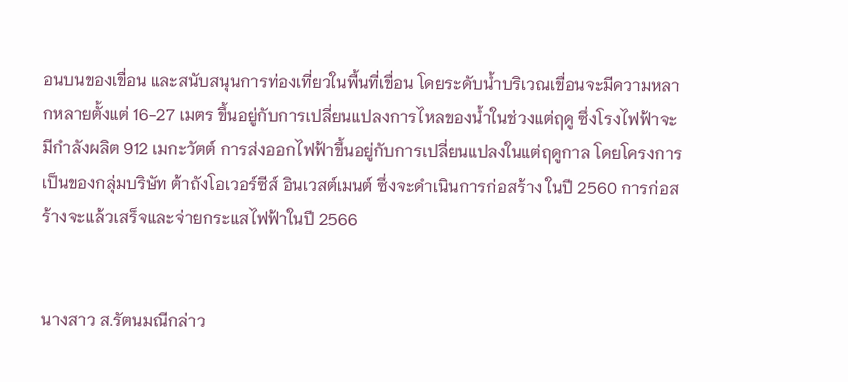อนบนของเขื่อน และสนับสนุนการท่องเที่ยวในพื้นที่เขื่อน โดยระดับน้ำบริเวณเขื่อนจะมีความหลากหลายตั้งแต่ 16-27 เมตร ขึ้นอยู่กับการเปลี่ยนแปลงการไหลของน้ำในช่วงแต่ฤดู ซึ่งโรงไฟฟ้าจะมีกำลังผลิต 912 เมกะวัตต์ การส่งออกไฟฟ้าขึ้นอยู่กับการเปลี่ยนแปลงในแต่ฤดูกาล โดยโครงการเป็นของกลุ่มบริษัท ต้าถังโอเวอร์ซีส์ อินเวสต์เมนต์ ซึ่งจะดำเนินการก่อสร้าง ในปี 2560 การก่อสร้างจะแล้วเสร็จและจ่ายกระแสไฟฟ้าในปี 2566


นางสาว ส.รัตนมณีกล่าว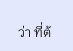ว่า ที่ต้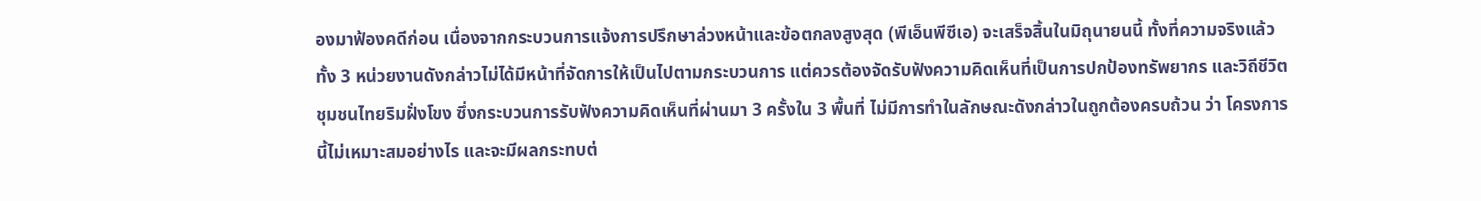องมาฟ้องคดีก่อน เนื่องจากกระบวนการแจ้งการปรึกษาล่วงหน้าและข้อตกลงสูงสุด (พีเอ็นพีซีเอ) จะเสร็จสิ้นในมิถุนายนนี้ ทั้งที่ความจริงแล้ว ทั้ง 3 หน่วยงานดังกล่าวไม่ได้มีหน้าที่จัดการให้เป็นไปตามกระบวนการ แต่ควรต้องจัดรับฟังความคิดเห็นที่เป็นการปกป้องทรัพยากร และวิถีชีวิตชุมชนไทยริมฝั่งโขง ซึ่งกระบวนการรับฟังความคิดเห็นที่ผ่านมา 3 ครั้งใน 3 พื้นที่ ไม่มีการทำในลักษณะดังกล่าวในถูกต้องครบถ้วน ว่า โครงการนี้ไม่เหมาะสมอย่างไร และจะมีผลกระทบต่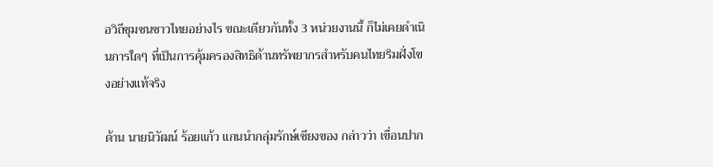อวิถีชุมชนชาวไทยอย่างไร ขณะเดียวกันทั้ง 3 หน่วยงานนี้ ก็ไม่เคยดำเนินการใดๆ ที่เป็นการคุ้มครองสิทธิด้านทรัพยากรสำหรับคนไทยริมฝั่งโขงอย่างแท้จริง

ด้าน นายนิวัฒน์ ร้อยแก้ว แกนนำกลุ่มรักษ์เชียงของ กล่าวว่า เขื่อนปาก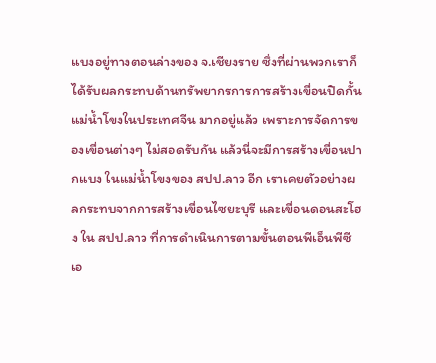แบงอยู่ทางตอนล่างของ จ.เชียงราย ซึ่งที่ผ่านพวกเราก็ได้รับผลกระทบด้านทรัพยากรการการสร้างเขื่อนปิดกั้นแม่น้ำโขงในประเทศจีน มากอยู่แล้ว เพราะการจัดการของเขื่อนต่างๆ ไม่สอดรับกัน แล้วนี่จะมีการสร้างเขื่อนปากแบง ในแม่น้ำโขงของ สปป.ลาว อีก เราเคยตัวอย่างผลกระทบจากการสร้างเขื่อนไซยะบุรี และเขื่อนดอนสะโฮง ใน สปป.ลาว ที่การดำเนินการตามขั้นตอนพีเอ็นพีซีเอ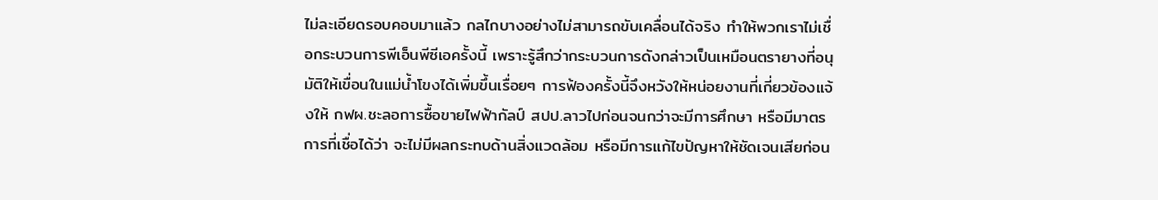ไม่ละเอียดรอบคอบมาแล้ว กลไกบางอย่างไม่สามารถขับเคลื่อนได้จริง ทำให้พวกเราไม่เชื่อกระบวนการพีเอ็นพีซีเอครั้งนี้ เพราะรู้สึกว่ากระบวนการดังกล่าวเป็นเหมือนตรายางที่อนุมัติให้เขื่อนในแม่น้ำโขงได้เพิ่มขึ้นเรื่อยๆ การฟ้องครั้งนี้จึงหวังให้หน่อยงานที่เกี่ยวข้องแจ้งให้ กฟผ.ชะลอการซื้อขายไฟฟ้ากัลป์ สปป.ลาวไปก่อนจนกว่าจะมีการศึกษา หรือมีมาตรการที่เชื่อได้ว่า จะไม่มีผลกระทบด้านสิ่งแวดล้อม หรือมีการแก้ไขปัญหาให้ชัดเจนเสียก่อน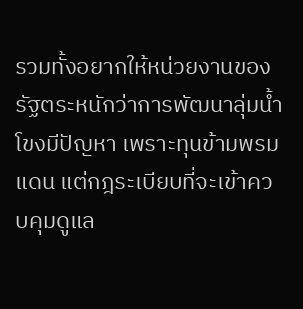รวมทั้งอยากให้หน่วยงานของรัฐตระหนักว่าการพัฒนาลุ่มน้ำโขงมีปัญหา เพราะทุนข้ามพรมแดน แต่กฎระเบียบที่จะเข้าควบคุมดูแล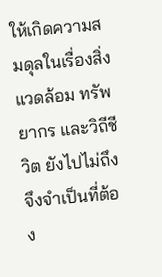ให้เกิดความสมดุลในเรื่องสิ่งแวดล้อม ทรัพยากร และวิถีชีวิต ยังไปไม่ถึง จึงจำเป็นที่ต้อง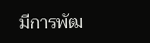มีการพัฒ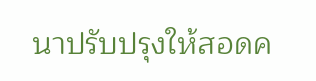นาปรับปรุงให้สอดค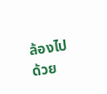ล้องไปด้วย